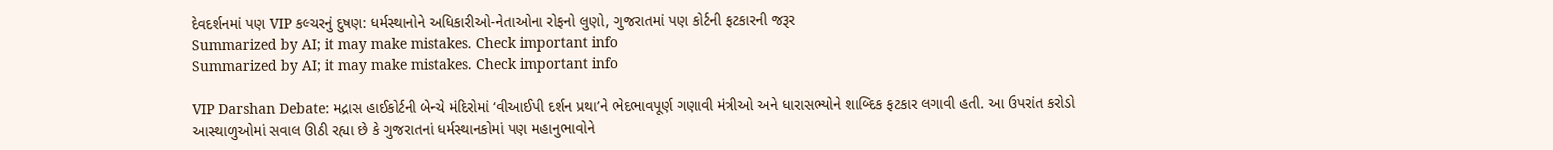દેવદર્શનમાં પણ VIP કલ્ચરનું દુષણ: ધર્મસ્થાનોને અધિકારીઓ-નેતાઓના રોફનો લુણો, ગુજરાતમાં પણ કોર્ટની ફટકારની જરૂર
Summarized by AI; it may make mistakes. Check important info
Summarized by AI; it may make mistakes. Check important info

VIP Darshan Debate: મદ્રાસ હાઈકોર્ટની બેન્ચે મંદિરોમાં ‘વીઆઈપી દર્શન પ્રથા’ને ભેદભાવપૂર્ણ ગણાવી મંત્રીઓ અને ધારાસભ્યોને શાબ્દિક ફટકાર લગાવી હતી. આ ઉપરાંત કરોડો આસ્થાળુઓમાં સવાલ ઊઠી રહ્યા છે કે ગુજરાતનાં ધર્મસ્થાનકોમાં પણ મહાનુભાવોને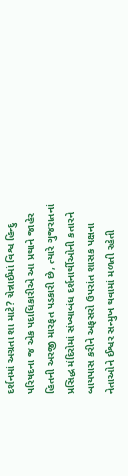દર્શનમાં અગ્રતા શા માટે? ચેન્નાઈમાં વિશ્વ હિન્દુ પરિષદના જ એક પદાધિકારીએ આ પ્રથાને જાહેર હિતની અરજી મારફત પડકારી છે, ત્યારે ગુજરાતનાં પ્રસિદ્ધ મંદિરોમાં સંખ્યાબંધ દર્શનાર્થીઓની કતારને બાયપાસ કરીને અફસરો ઉપરાંત શાસક પક્ષના નેતાઓને ઈશ્વર સન્મુખ થવામાં મળતી રહેતી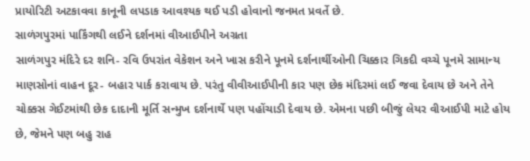પ્રાયોરિટી અટકાવવા કાનૂની લપડાક આવશ્યક થઈ પડી હોવાનો જનમત પ્રવર્તે છે.
સાળંગપુરમાં પાર્કિંગથી લઈને દર્શનમાં વીઆઈપીને અગ્રતા
સાળંગપુર મંદિરે દર શનિ- રવિ ઉપરાંત વેકેશન અને ખાસ કરીને પૂનમે દર્શનાર્થીઓની ચિક્કાર ગિકદી વચ્ચે પૂનમે સામાન્ય માણસોનાં વાહન દૂર- બહાર પાર્ક કરાવાય છે. પરંતુ વીવીઆઈપીની કાર પણ છેક મંદિરમાં લઈ જવા દેવાય છે અને તેને ચોક્કસ ગેઈટમાંથી છેક દાદાની મૂર્તિ સન્મુખ દર્શનાર્થે પણ પહોંચાડી દેવાય છે. એમના પછી બીજું લેયર વીઆઈપી માટે હોય છે, જેમને પણ બહુ રાહ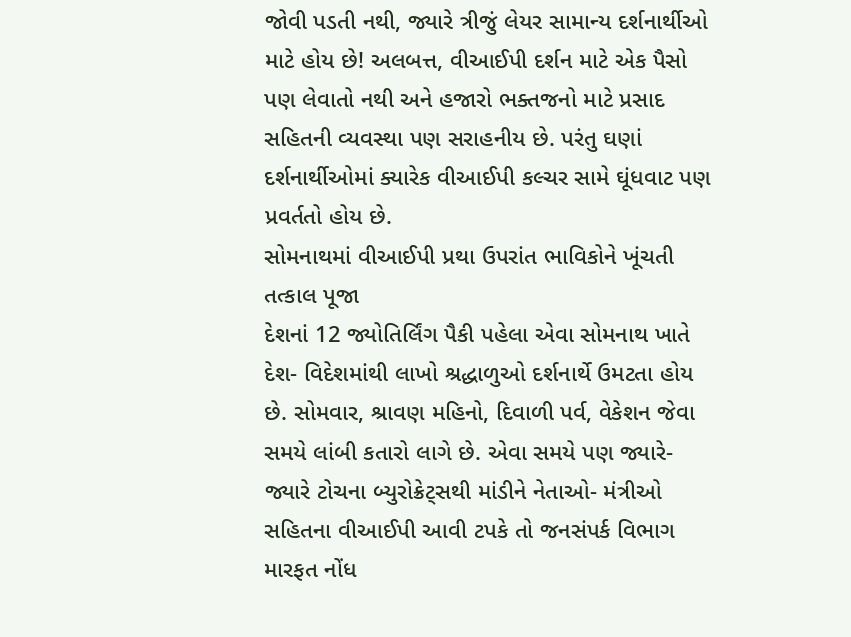જોવી પડતી નથી, જ્યારે ત્રીજું લેયર સામાન્ય દર્શનાર્થીઓ માટે હોય છે! અલબત્ત, વીઆઈપી દર્શન માટે એક પૈસો પણ લેવાતો નથી અને હજારો ભક્તજનો માટે પ્રસાદ સહિતની વ્યવસ્થા પણ સરાહનીય છે. પરંતુ ઘણાં દર્શનાર્થીઓમાં ક્યારેક વીઆઈપી કલ્ચર સામે ઘૂંધવાટ પણ પ્રવર્તતો હોય છે.
સોમનાથમાં વીઆઈપી પ્રથા ઉપરાંત ભાવિકોને ખૂંચતી તત્કાલ પૂજા
દેશનાં 12 જ્યોતિર્લિંગ પૈકી પહેલા એવા સોમનાથ ખાતે દેશ- વિદેશમાંથી લાખો શ્રદ્ધાળુઓ દર્શનાર્થે ઉમટતા હોય છે. સોમવાર, શ્રાવણ મહિનો, દિવાળી પર્વ, વેકેશન જેવા સમયે લાંબી કતારો લાગે છે. એવા સમયે પણ જ્યારે- જ્યારે ટોચના બ્યુરોક્રેટ્સથી માંડીને નેતાઓ- મંત્રીઓ સહિતના વીઆઈપી આવી ટપકે તો જનસંપર્ક વિભાગ મારફત નોંધ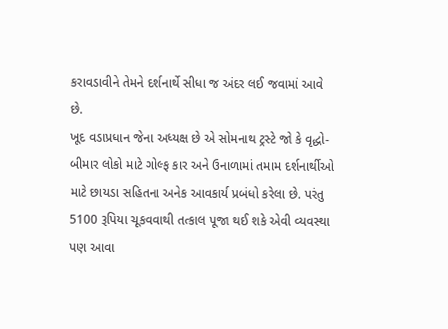કરાવડાવીને તેમને દર્શનાર્થે સીધા જ અંદર લઈ જવામાં આવે છે.
ખૂદ વડાપ્રધાન જેના અધ્યક્ષ છે એ સોમનાથ ટ્રસ્ટે જો કે વૃદ્ધો- બીમાર લોકો માટે ગોલ્ફ કાર અને ઉનાળામાં તમામ દર્શનાર્થીઓ માટે છાયડા સહિતના અનેક આવકાર્ય પ્રબંધો કરેલા છે. પરંતુ 5100 રૂપિયા ચૂકવવાથી તત્કાલ પૂજા થઈ શકે એવી વ્યવસ્થા પણ આવા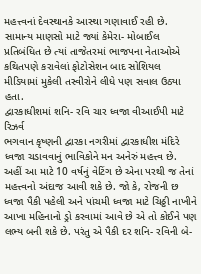મહત્ત્વનાં દેવસ્થાનકે આસ્થા ગણાવાઈ રહી છે. સામાન્ય માણસો માટે જ્યાં કેમેરા- મોબાઈલ પ્રતિબંધિત છે ત્યાં તાજેતરમાં ભાજપના નેતાઓએ કથિતપણે કરાવેલાં ફોટોસેશન બાદ સોશિયલ મીડિયામાં મુકેલી તસ્વીરોને લીધે પણ સવાલ ઉઠ્યા હતા.
દ્વારકાધીશમાં શનિ- રવિ ચાર ધ્વજા વીઆઈપી માટે રિઝર્વ
ભગવાન કૃષ્ણની દ્વારકા નગરીમાં દ્વારકાધીશ મંદિરે ધ્વજા ચડાવવાનું ભાવિકોને મન અનેરું મહત્ત્વ છે. અહીં આ માટે 10 વર્ષનું વેટિંગ છે એના પરથી જ તેનાં મહત્ત્વનો અંદાજ આવી શકે છે. જો કે, રોજની છ ધ્વજા પૈકી પહેલી અને પાંચમી ધ્વજા માટે ચિઠ્ઠી નાખીને આખા મહિનાનો ડ્રો કરવામાં આવે છે એ તો કોઈને પણ લભ્ય બની શકે છે. પરંતુ એ પૈકી દર શનિ- રવિની બે-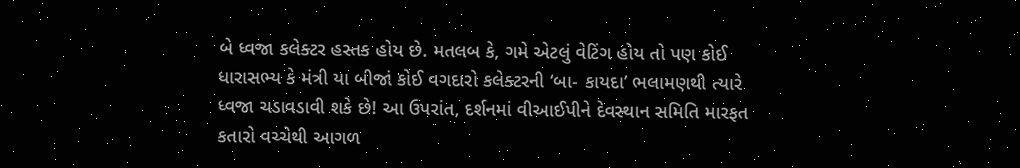બે ધ્વજા કલેક્ટર હસ્તક હોય છે. મતલબ કે, ગમે એટલું વેટિંગ હોય તો પણ કોઈ ધારાસભ્ય કે મંત્રી યા બીજાં કોઈ વગદારો કલેક્ટરની ‘બા- કાયદા’ ભલામણથી ત્યારે ધ્વજા ચડાવડાવી શકે છે! આ ઉપરાંત, દર્શનમાં વીઆઈપીને દેવસ્થાન સમિતિ મારફત કતારો વચ્ચેથી આગળ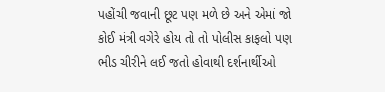પહોંચી જવાની છૂટ પણ મળે છે અને એમાં જો કોઈ મંત્રી વગેરે હોય તો તો પોલીસ કાફલો પણ ભીડ ચીરીને લઈ જતો હોવાથી દર્શનાર્થીઓ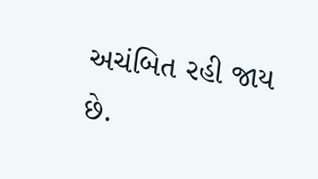અચંબિત રહી જાય છે.